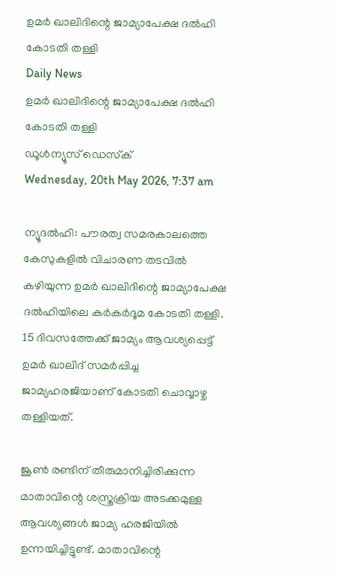ഉമര്‍ ഖാലിദിന്റെ ജാമ്യാപേക്ഷ ദല്‍ഹി കോടതി തള്ളി
Daily News
ഉമര്‍ ഖാലിദിന്റെ ജാമ്യാപേക്ഷ ദല്‍ഹി കോടതി തള്ളി
ഡൂള്‍ന്യൂസ് ഡെസ്‌ക്
Wednesday, 20th May 2026, 7:37 am

ന്യൂദല്‍ഹി: പൗരത്വ സമരകാലത്തെ കേസുകളില്‍ വിചാരണ തടവില്‍ കഴിയുന്ന ഉമര്‍ ഖാലിദിന്റെ ജാമ്യാപേക്ഷ ദല്‍ഹിയിലെ കര്‍കര്‍ദൂമ കോടതി തള്ളി. 15 ദിവസത്തേക്ക് ജാമ്യം ആവശ്യപ്പെട്ട്‌ ഉമര്‍ ഖാലിദ് സമര്‍പ്പിച്ച ജാമ്യഹരജിയാണ് കോടതി ചൊവ്വാഴ്ച തള്ളിയത്.

ജൂണ്‍ രണ്ടിന് തീരുമാനിച്ചിരിക്കുന്ന മാതാവിന്റെ ശസ്ത്രക്രിയ അടക്കമുള്ള ആവശ്യങ്ങള്‍ ജാമ്യ ഹരജിയില്‍ ഉന്നയിച്ചിട്ടുണ്ട്. മാതാവിന്റെ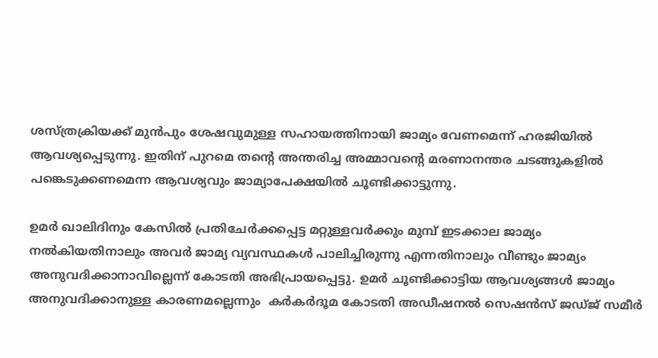ശസ്ത്രക്രിയക്ക് മുന്‍പും ശേഷവുമുള്ള സഹായത്തിനായി ജാമ്യം വേണമെന്ന് ഹരജിയില്‍ ആവശ്യപ്പെടുന്നു. ഇതിന് പുറമെ തന്റെ അന്തരിച്ച അമ്മാവന്റെ മരണാനന്തര ചടങ്ങുകളില്‍ പങ്കെടുക്കണമെന്ന ആവശ്യവും ജാമ്യാപേക്ഷയില്‍ ചൂണ്ടിക്കാട്ടുന്നു.

ഉമര്‍ ഖാലിദിനും കേസില്‍ പ്രതിചേര്‍ക്കപ്പെട്ട മറ്റുള്ളവര്‍ക്കും മുമ്പ് ഇടക്കാല ജാമ്യം നല്‍കിയതിനാലും അവര്‍ ജാമ്യ വ്യവസ്ഥകള്‍ പാലിച്ചിരുന്നു എന്നതിനാലും വീണ്ടും ജാമ്യം അനുവദിക്കാനാവില്ലെന്ന് കോടതി അഭിപ്രായപ്പെട്ടു. ഉമര്‍ ചൂണ്ടിക്കാട്ടിയ ആവശ്യങ്ങള്‍ ജാമ്യം അനുവദിക്കാനുള്ള കാരണമല്ലെന്നും  കര്‍കര്‍ദൂമ കോടതി അഡീഷനല്‍ സെഷന്‍സ് ജഡ്ജ് സമീര്‍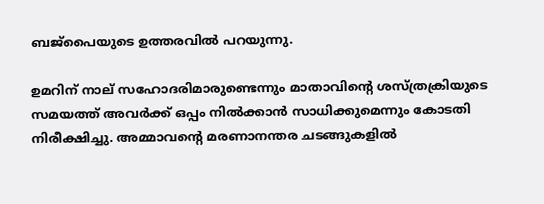ബജ്‌പൈയുടെ ഉത്തരവില്‍ പറയുന്നു.

ഉമറിന് നാല് സഹോദരിമാരുണ്ടെന്നും മാതാവിന്റെ ശസ്ത്രക്രിയുടെ സമയത്ത് അവര്‍ക്ക് ഒപ്പം നില്‍ക്കാന്‍ സാധിക്കുമെന്നും കോടതി നിരീക്ഷിച്ചു. അമ്മാവന്റെ മരണാനന്തര ചടങ്ങുകളില്‍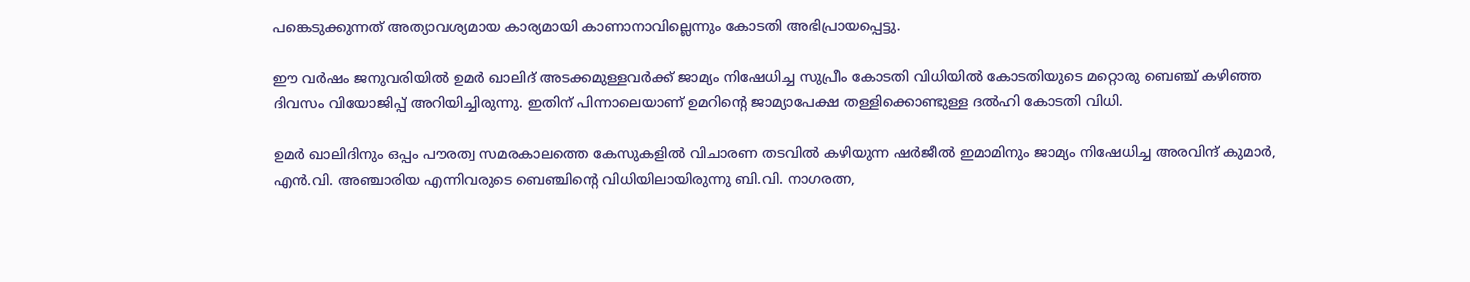പങ്കെടുക്കുന്നത് അത്യാവശ്യമായ കാര്യമായി കാണാനാവില്ലെന്നും കോടതി അഭിപ്രായപ്പെട്ടു.

ഈ വര്‍ഷം ജനുവരിയില്‍ ഉമര്‍ ഖാലിദ് അടക്കമുള്ളവര്‍ക്ക് ജാമ്യം നിഷേധിച്ച സുപ്രീം കോടതി വിധിയില്‍ കോടതിയുടെ മറ്റൊരു ബെഞ്ച് കഴിഞ്ഞ ദിവസം വിയോജിപ്പ് അറിയിച്ചിരുന്നു. ഇതിന് പിന്നാലെയാണ് ഉമറിന്റെ ജാമ്യാപേക്ഷ തള്ളിക്കൊണ്ടുള്ള ദല്‍ഹി കോടതി വിധി.

ഉമര്‍ ഖാലിദിനും ഒപ്പം പൗരത്വ സമരകാലത്തെ കേസുകളില്‍ വിചാരണ തടവില്‍ കഴിയുന്ന ഷര്‍ജീല്‍ ഇമാമിനും ജാമ്യം നിഷേധിച്ച അരവിന്ദ് കുമാര്‍, എന്‍.വി. അഞ്ചാരിയ എന്നിവരുടെ ബെഞ്ചിന്റെ വിധിയിലായിരുന്നു ബി.വി. നാഗരത്ന,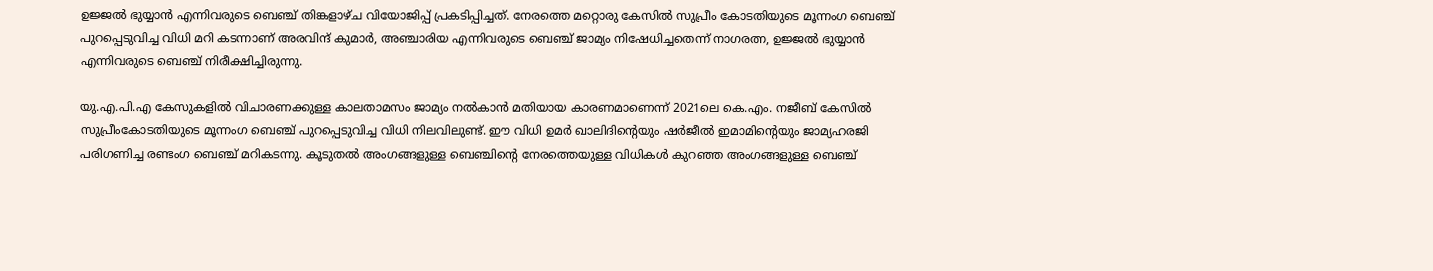ഉജ്ജല്‍ ഭുയ്യാന്‍ എന്നിവരുടെ ബെഞ്ച് തിങ്കളാഴ്ച വിയോജിപ്പ് പ്രകടിപ്പിച്ചത്. നേരത്തെ മറ്റൊരു കേസില്‍ സുപ്രീം കോടതിയുടെ മൂന്നംഗ ബെഞ്ച് പുറപ്പെടുവിച്ച വിധി മറി കടന്നാണ് അരവിന്ദ് കുമാര്‍, അഞ്ചാരിയ എന്നിവരുടെ ബെഞ്ച് ജാമ്യം നിഷേധിച്ചതെന്ന് നാഗരത്ന, ഉജ്ജല്‍ ഭുയ്യാന്‍ എന്നിവരുടെ ബെഞ്ച് നിരീക്ഷിച്ചിരുന്നു.

യു.എ.പി.എ കേസുകളില്‍ വിചാരണക്കുള്ള കാലതാമസം ജാമ്യം നല്‍കാന്‍ മതിയായ കാരണമാണെന്ന് 2021ലെ കെ.എം. നജീബ് കേസില്‍ സുപ്രീംകോടതിയുടെ മൂന്നംഗ ബെഞ്ച് പുറപ്പെടുവിച്ച വിധി നിലവിലുണ്ട്. ഈ വിധി ഉമര്‍ ഖാലിദിന്റെയും ഷര്‍ജീല്‍ ഇമാമിന്റെയും ജാമ്യഹരജി പരിഗണിച്ച രണ്ടംഗ ബെഞ്ച് മറികടന്നു. കൂടുതല്‍ അംഗങ്ങളുള്ള ബെഞ്ചിന്റെ നേരത്തെയുള്ള വിധികള്‍ കുറഞ്ഞ അംഗങ്ങളുള്ള ബെഞ്ച്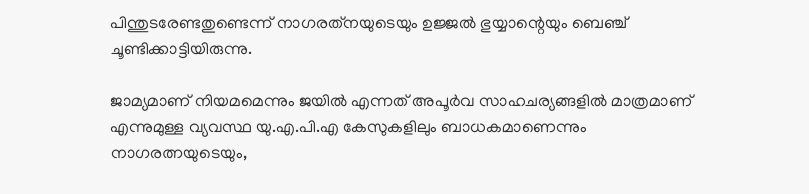പിന്തുടരേണ്ടതുണ്ടെന്ന് നാഗരത്‌നയുടെയും ഉജ്ജല്‍ ഭുയ്യാന്റെയും ബെഞ്ച് ചൂണ്ടിക്കാട്ടിയിരുന്നു.

ജാമ്യമാണ് നിയമമെന്നും ജയില്‍ എന്നത് അപൂര്‍വ സാഹചര്യങ്ങളില്‍ മാത്രമാണ് എന്നുമുള്ള വ്യവസ്ഥ യു.എ.പി.എ കേസുകളിലും ബാധകമാണെന്നും നാഗരത്നയുടെയും,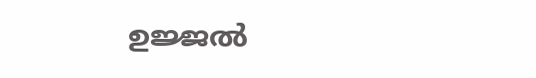ഉജ്ജല്‍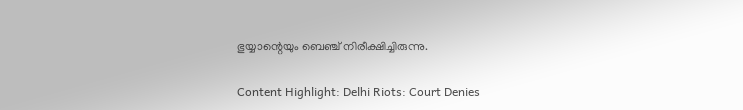ഭുയ്യാന്റെയും ബെഞ്ച് നിരീക്ഷിച്ചിരുന്നു.

Content Highlight: Delhi Riots: Court Denies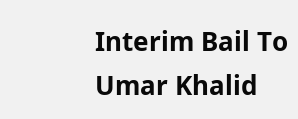Interim Bail To Umar Khalid